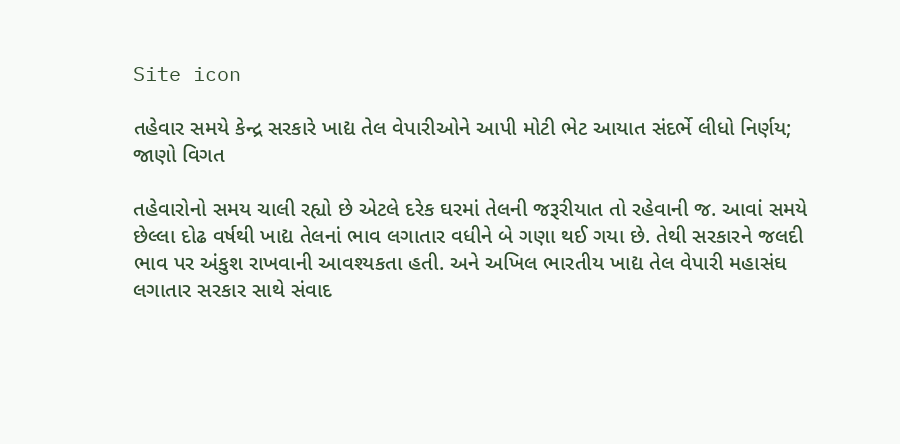Site icon

તહેવાર સમયે કેન્દ્ર સરકારે ખાદ્ય તેલ વેપારીઓને આપી મોટી ભેટ આયાત સંદર્ભે લીધો નિર્ણય; જાણો વિગત

તહેવારોનો સમય ચાલી રહ્યો છે એટલે દરેક ઘરમાં તેલની જરૂરીયાત તો રહેવાની જ. આવાં સમયે છેલ્લા દોઢ વર્ષથી ખાદ્ય તેલનાં ભાવ લગાતાર વધીને બે ગણા થઈ ગયા છે. તેથી સરકારને જલદી ભાવ પર અંકુશ રાખવાની આવશ્યકતા હતી. અને અખિલ ભારતીય ખાદ્ય તેલ વેપારી મહાસંઘ લગાતાર સરકાર સાથે સંવાદ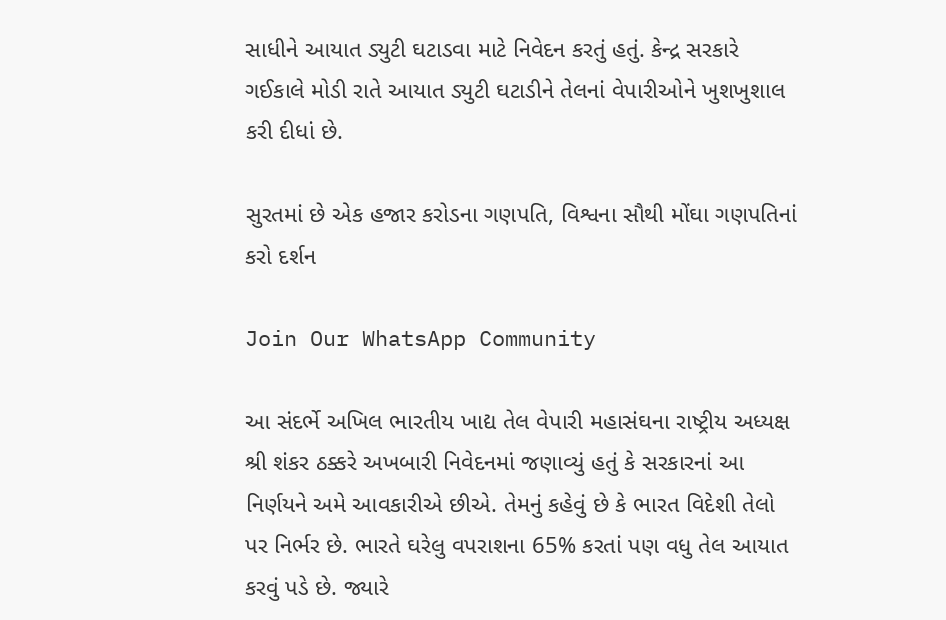સાધીને આયાત ડ્યુટી ઘટાડવા માટે નિવેદન કરતું હતું. કેન્દ્ર સરકારે ગઈકાલે મોડી રાતે આયાત ડ્યુટી ઘટાડીને તેલનાં વેપારીઓને ખુશખુશાલ કરી દીધાં છે.

સુરતમાં છે એક હજાર કરોડના ગણપતિ, વિશ્વના સૌથી મોંઘા ગણપતિનાં કરો દર્શન

Join Our WhatsApp Community

આ સંદર્ભે અખિલ ભારતીય ખાદ્ય તેલ વેપારી મહાસંઘના રાષ્ટ્રીય અધ્યક્ષ શ્રી શંકર ઠક્કરે અખબારી નિવેદનમાં જણાવ્યું હતું કે સરકારનાં આ નિર્ણયને અમે આવકારીએ છીએ. તેમનું કહેવું છે કે ભારત વિદેશી તેલો પર નિર્ભર છે. ભારતે ઘરેલુ વપરાશના 65% કરતાં પણ વધુ તેલ આયાત કરવું પડે છે. જ્યારે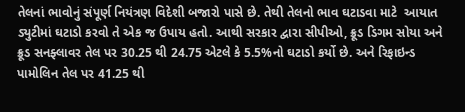તેલનાં ભાવોનું સંપૂર્ણ નિયંત્રણ વિદેશી બજારો પાસે છે. તેથી તેલનો ભાવ ઘટાડવા માટે  આયાત ડ્યુટીમાં ઘટાડો કરવો તે એક જ ઉપાય હતો. આથી સરકાર દ્વારા સીપીઓ, ક્રૂડ ડિગમ સોયા અને ક્રૂડ સનફ્લાવર તેલ પર 30.25 થી 24.75 એટલે કે 5.5%નો ઘટાડો કર્યો છે. અને રિફાઇન્ડ પામોલિન તેલ પર 41.25 થી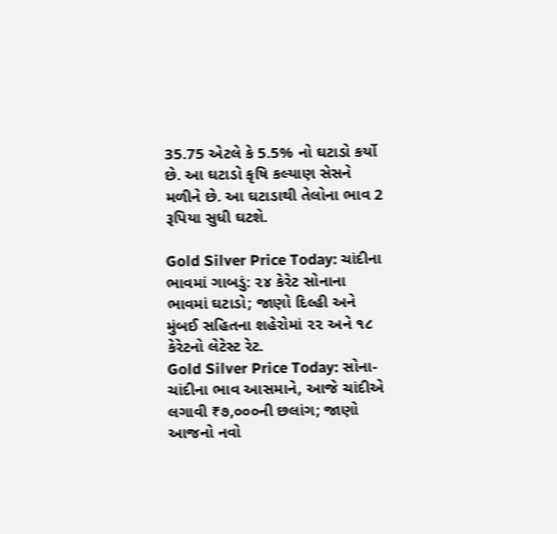35.75 એટલે કે 5.5% નો ઘટાડો કર્યો છે. આ ઘટાડો કૃષિ કલ્યાણ સેસને મળીને છે. આ ઘટાડાથી તેલોના ભાવ 2 રૂપિયા સુધી ઘટશે.

Gold Silver Price Today: ચાંદીના ભાવમાં ગાબડું: ૨૪ કેરેટ સોનાના ભાવમાં ઘટાડો; જાણો દિલ્હી અને મુંબઈ સહિતના શહેરોમાં ૨૨ અને ૧૮ કેરેટનો લેટેસ્ટ રેટ.
Gold Silver Price Today: સોના-ચાંદીના ભાવ આસમાને, આજે ચાંદીએ લગાવી ₹૭,૦૦૦ની છલાંગ; જાણો આજનો નવો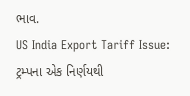ભાવ.
US India Export Tariff Issue: ટ્રમ્પના એક નિર્ણયથી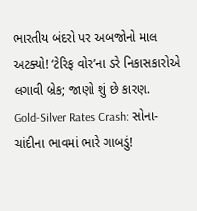ભારતીય બંદરો પર અબજોનો માલ અટક્યો! ‘ટેરિફ વોર’ના ડરે નિકાસકારોએ લગાવી બ્રેક; જાણો શું છે કારણ.
Gold-Silver Rates Crash: સોના-ચાંદીના ભાવમાં ભારે ગાબડું!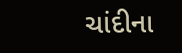ચાંદીના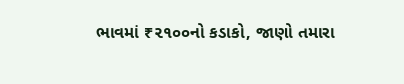ભાવમાં ₹૨૧૦૦નો કડાકો, જાણો તમારા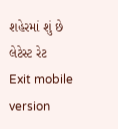શહેરમાં શું છે લેટેસ્ટ રેટ
Exit mobile version